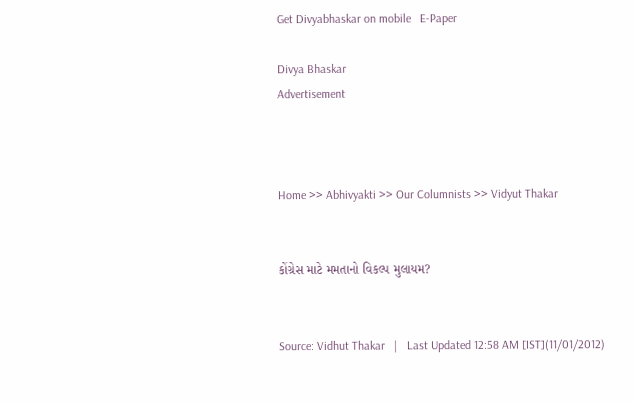Get Divyabhaskar on mobile   E-Paper

Divya Bhaskar
Advertisement



Home >> Abhivyakti >> Our Columnists >> Vidyut Thakar


કોંગ્રેસ માટે મમતાનો વિકલ્પ મુલાયમ?


Source: Vidhut Thakar   |   Last Updated 12:58 AM [IST](11/01/2012)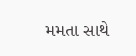મમતા સાથે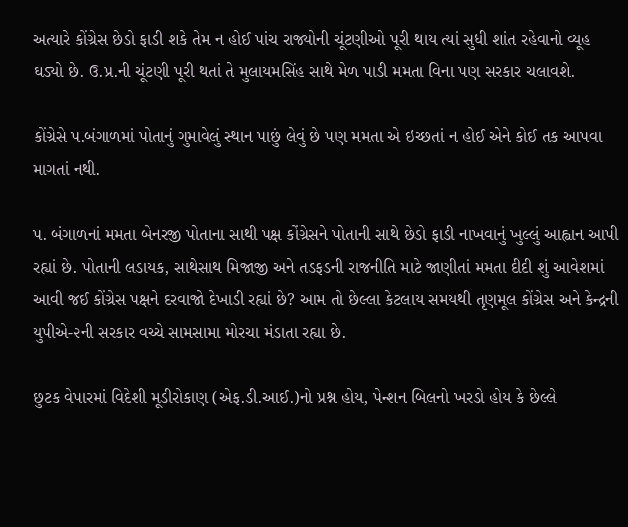અત્યારે કોંગ્રેસ છેડો ફાડી શકે તેમ ન હોઈ પાંચ રાજ્યોની ચૂંટણીઓ પૂરી થાય ત્યાં સુધી શાંત રહેવાનો વ્યૂહ ઘડ્યો છે. ઉ.પ્ર.ની ચૂંટણી પૂરી થતાં તે મુલાયમસિંહ સાથે મેળ પાડી મમતા વિના પણ સરકાર ચલાવશે.

કોંગ્રેસે પ.બંગાળમાં પોતાનું ગુમાવેલું સ્થાન પાછું લેવું છે પણ મમતા એ ઇચ્છતાં ન હોઈ એને કોઈ તક આપવા માગતાં નથી.

પ. બંગાળનાં મમતા બેનરજી પોતાના સાથી પક્ષ કોંગ્રેસને પોતાની સાથે છેડો ફાડી નાખવાનું ખુલ્લું આહ્વાન આપી રહ્યાં છે. પોતાની લડાયક, સાથેસાથ મિજાજી અને તડફડની રાજનીતિ માટે જાણીતાં મમતા દીદી શું આવેશમાં આવી જઈ કોંગ્રેસ પક્ષને દરવાજો દેખાડી રહ્યાં છે? આમ તો છેલ્લા કેટલાય સમયથી તૃણમૂલ કોંગ્રેસ અને કેન્દ્રની યુપીએ-૨ની સરકાર વચ્ચે સામસામા મોરચા મંડાતા રહ્યા છે.

છુટક વેપારમાં વિદેશી મૂડીરોકાણ (એફ.ડી.આઈ.)નો પ્રશ્ન હોય, પેન્શન બિલનો ખરડો હોય કે છેલ્લે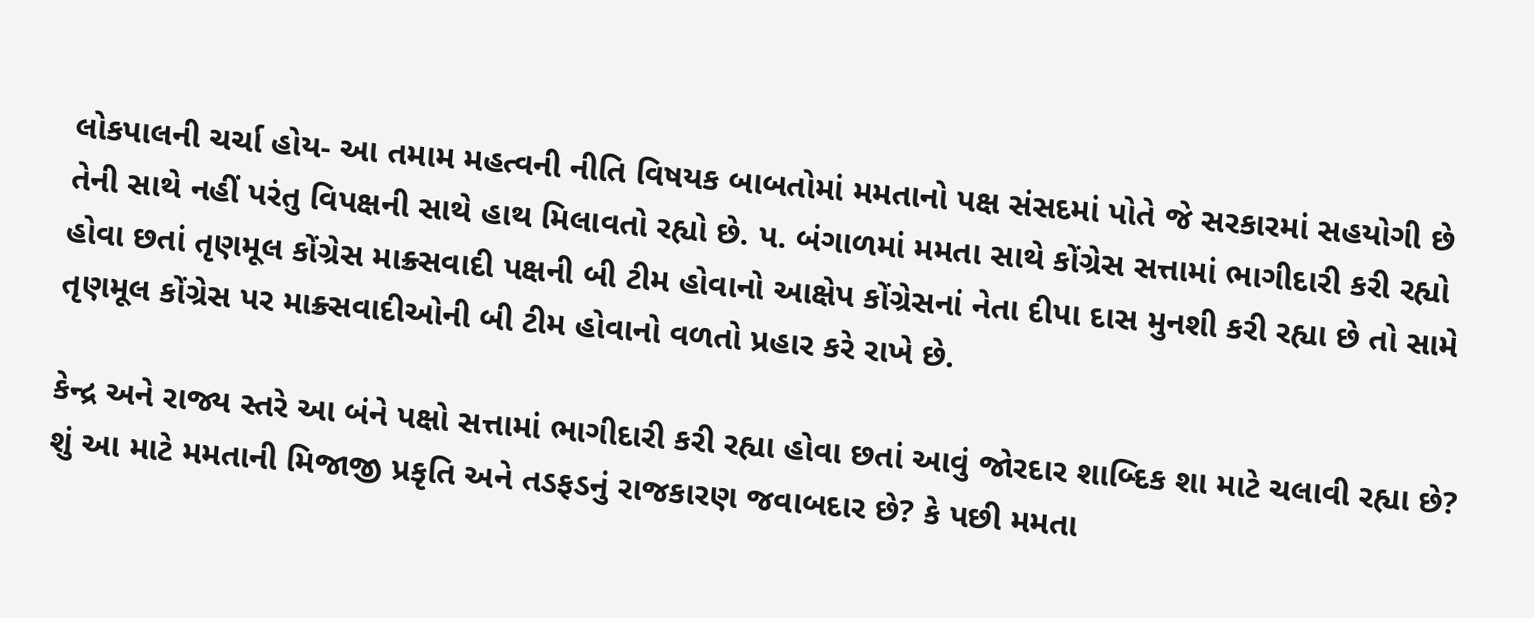લોકપાલની ચર્ચા હોય- આ તમામ મહત્વની નીતિ વિષયક બાબતોમાં મમતાનો પક્ષ સંસદમાં પોતે જે સરકારમાં સહયોગી છે તેની સાથે નહીં પરંતુ વિપક્ષની સાથે હાથ મિલાવતો રહ્યો છે. પ. બંગાળમાં મમતા સાથે કોંગ્રેસ સત્તામાં ભાગીદારી કરી રહ્યો હોવા છતાં તૃણમૂલ કોંગ્રેસ માક્ર્સવાદી પક્ષની બી ટીમ હોવાનો આક્ષેપ કોંગ્રેસનાં નેતા દીપા દાસ મુનશી કરી રહ્યા છે તો સામે તૃણમૂલ કોંગ્રેસ પર માક્ર્સવાદીઓની બી ટીમ હોવાનો વળતો પ્રહાર કરે રાખે છે.

કેન્દ્ર અને રાજ્ય સ્તરે આ બંને પક્ષો સત્તામાં ભાગીદારી કરી રહ્યા હોવા છતાં આવું જોરદાર શાબ્દિક શા માટે ચલાવી રહ્યા છે? શું આ માટે મમતાની મિજાજી પ્રકૃતિ અને તડફડનું રાજકારણ જવાબદાર છે? કે પછી મમતા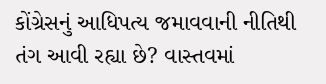કોંગ્રેસનું આધિપત્ય જમાવવાની નીતિથી તંગ આવી રહ્યા છે? વાસ્તવમાં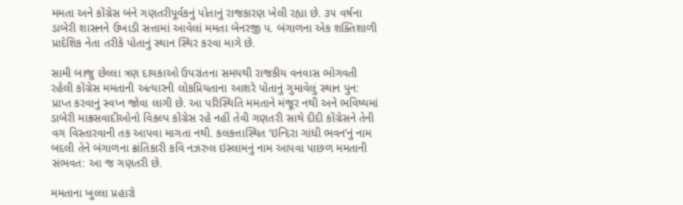મમતા અને કોંગ્રેસ બંને ગણતરીપૂર્વકનું પોતાનું રાજકારણ ખેલી રહ્યા છે. ૩૫ વર્ષના ડાબેરી શાસનને ઉખાડી સત્તામાં આવેલાં મમતા બેનરજી પ. બંગાળના એક શક્તિશાળી પ્રાદેશિક નેતા તરીકે પોતાનું સ્થાન સ્થિર કરવા માગે છે.

સામી બાજુ છેલ્લા ત્રણ દાયકાઓ ઉપરાંતના સમયથી રાજકીય વનવાસ ભોગવતી રહેલી કોંગ્રેસ મમતાની અત્યારની લોકપ્રિયતાના આશરે પોતાનું ગુમાવેલું સ્થાન પુન: પ્રાપ્ત કરવાનું સ્વપ્ન જોવા લાગી છે. આ પરિસ્થિતિ મમતાને મંજૂર નથી અને ભવિષ્યમાં ડાબેરી માક્ર્સવાદીઓનો વિકલ્પ કોંગ્રેસ રહે નહીં તેવી ગણતરી સાથે દીદી કોંગ્રેસને તેની વગ વિસ્તારવાની તક આપવા માગતા નથી. કલકત્તાસ્થિત ‘ઇન્દિરા ગાંધી ભવન’નું નામ બદલી તેને બંગાળના ક્રાંતિકારી કવિ નઝરુલ ઇસ્લામનું નામ આપવા પાછળ મમતાની સંભવત: આ જ ગણતરી છે.

મમતાના ખુલ્લા પ્રહારો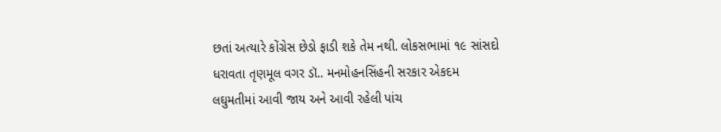છતાં અત્યારે કોંગ્રેસ છેડો ફાડી શકે તેમ નથી. લોકસભામાં ૧૯ સાંસદો ધરાવતા તૃણમૂલ વગર ડૉ.. મનમોહનસિંહની સરકાર એકદમ લઘુમતીમાં આવી જાય અને આવી રહેલી પાંચ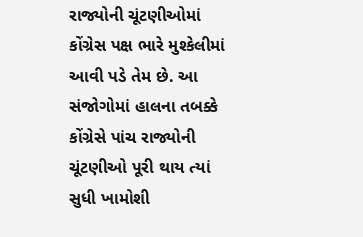રાજ્યોની ચૂંટણીઓમાં કોંગ્રેસ પક્ષ ભારે મુશ્કેલીમાં આવી પડે તેમ છે. આ સંજોગોમાં હાલના તબક્કે કોંગ્રેસે પાંચ રાજ્યોની ચૂંટણીઓ પૂરી થાય ત્યાં સુધી ખામોશી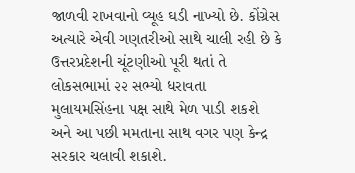જાળવી રાખવાનો વ્યૂહ ઘડી નાખ્યો છે. કોંગ્રેસ અત્યારે એવી ગણતરીઓ સાથે ચાલી રહી છે કે ઉત્તરપ્રદેશની ચૂંટણીઓ પૂરી થતાં તે લોકસભામાં ૨૨ સભ્યો ધરાવતા મુલાયમસિંહના પક્ષ સાથે મેળ પાડી શકશે અને આ પછી મમતાના સાથ વગર પણ કેન્દ્ર સરકાર ચલાવી શકાશે.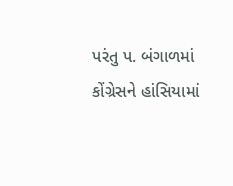પરંતુ પ. બંગાળમાં કોંગ્રેસને હાંસિયામાં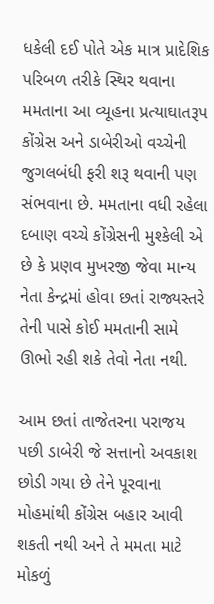ધકેલી દઈ પોતે એક માત્ર પ્રાદેશિક પરિબળ તરીકે સ્થિર થવાના મમતાના આ વ્યૂહના પ્રત્યાઘાતરૂપ કોંગ્રેસ અને ડાબેરીઓ વચ્ચેની જુગલબંધી ફરી શરૂ થવાની પણ સંભવાના છે. મમતાના વધી રહેલા દબાણ વચ્ચે કોંગ્રેસની મુશ્કેલી એ છે કે પ્રણવ મુખરજી જેવા માન્ય નેતા કેન્દ્રમાં હોવા છતાં રાજ્યસ્તરે તેની પાસે કોઈ મમતાની સામે ઊભો રહી શકે તેવો નેતા નથી.

આમ છતાં તાજેતરના પરાજય પછી ડાબેરી જે સત્તાનો અવકાશ છોડી ગયા છે તેને પૂરવાના મોહમાંથી કોંગ્રેસ બહાર આવી શકતી નથી અને તે મમતા માટે મોકળું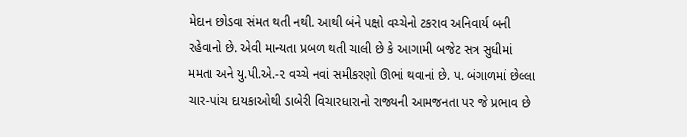મેદાન છોડવા સંમત થતી નથી. આથી બંને પક્ષો વચ્ચેનો ટકરાવ અનિવાર્ય બની રહેવાનો છે. એવી માન્યતા પ્રબળ થતી ચાલી છે કે આગામી બજેટ સત્ર સુધીમાં મમતા અને યુ.પી.એ.-૨ વચ્ચે નવાં સમીકરણો ઊભાં થવાનાં છે. પ. બંગાળમાં છેલ્લા ચાર-પાંચ દાયકાઓથી ડાબેરી વિચારધારાનો રાજ્યની આમજનતા પર જે પ્રભાવ છે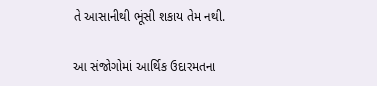તે આસાનીથી ભૂંસી શકાય તેમ નથી.

આ સંજોગોમાં આર્થિક ઉદારમતના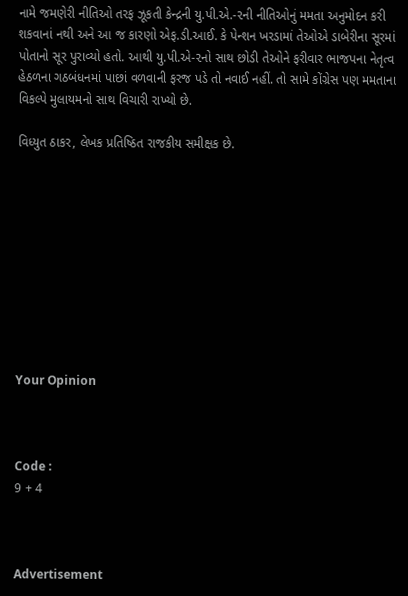નામે જમણેરી નીતિઓ તરફ ઝૂકતી કેન્દ્રની યુ.પી.એ.-૨ની નીતિઓનું મમતા અનુમોદન કરી શકવાનાં નથી અને આ જ કારણો એફ.ડી.આઈ. કે પેન્શન ખરડામાં તેઓએ ડાબેરીના સૂરમાં પોતાનો સૂર પુરાવ્યો હતો. આથી યુ.પી.એ-૨નો સાથ છોડી તેઓને ફરીવાર ભાજપના નેતૃત્વ હેઠળના ગઠબંધનમાં પાછાં વળવાની ફરજ પડે તો નવાઈ નહીં. તો સામે કોંગ્રેસ પણ મમતાના વિકલ્પે મુલાયમનો સાથ વિચારી રાખ્યો છે.

વિધ્યુત ઠાકર, લેખક પ્રતિષ્ઠિત રાજકીય સમીક્ષક છે.










Your Opinion



Code :
9 + 4



Advertisement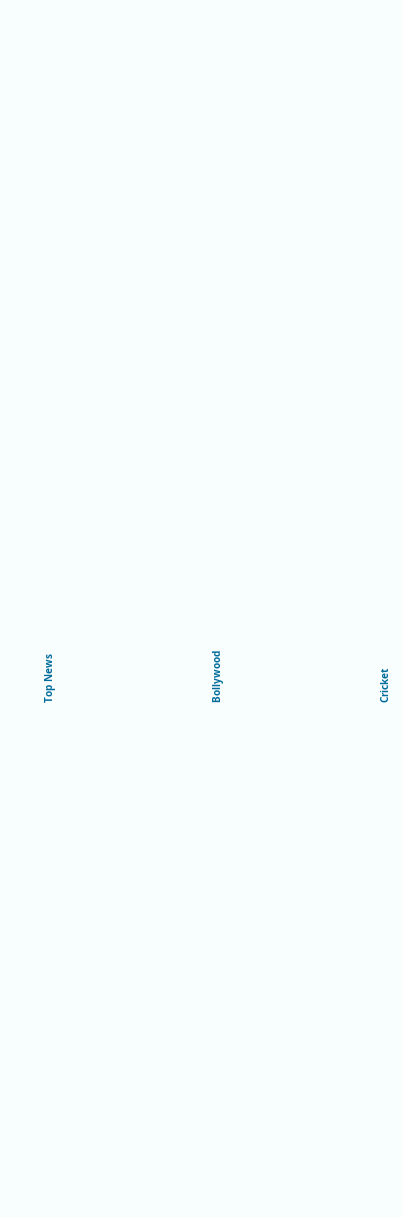Top News











Bollywood











Cricket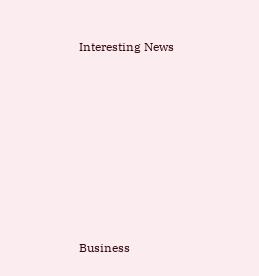Interesting News











Business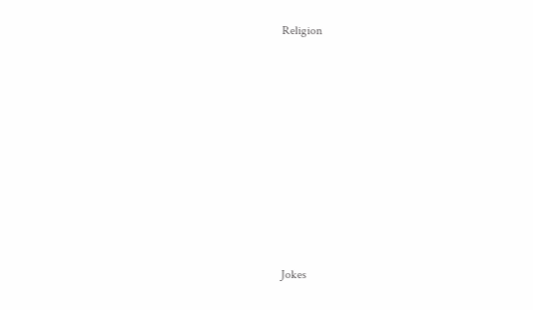Religion











Jokes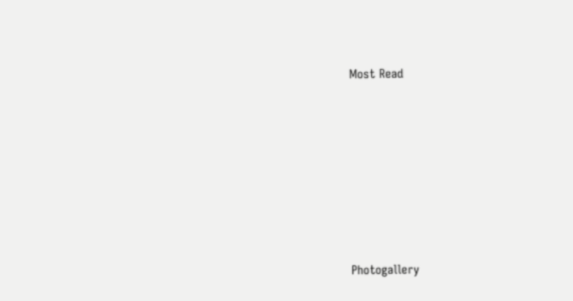Most Read











Photogallery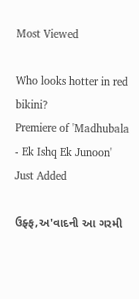Most Viewed

Who looks hotter in red bikini?
Premiere of 'Madhubala - Ek Ishq Ek Junoon'
Just Added

ઉફ્ફ,અ'વાદની આ ગરમી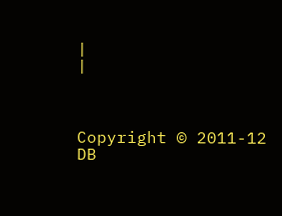|
|



Copyright © 2011-12 DB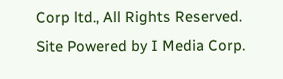Corp ltd., All Rights Reserved.
Site Powered by I Media Corp.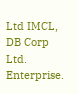Ltd IMCL, DB Corp Ltd. Enterprise.